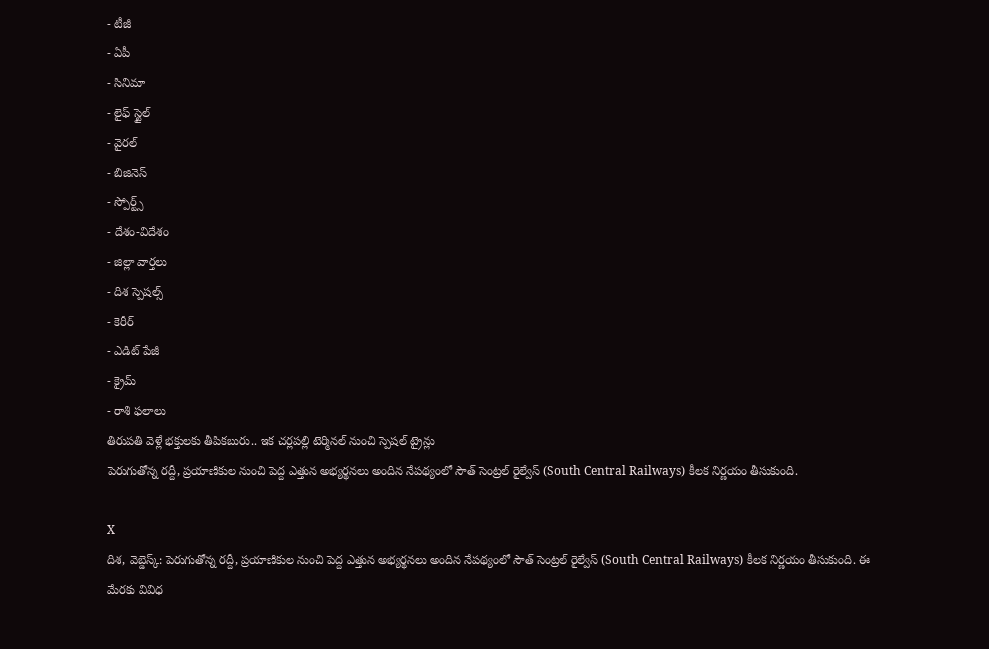- టీజీ
- ఏపీ
- సినిమా
- లైఫ్ స్టైల్
- వైరల్
- బిజినెస్
- స్పోర్ట్స్
- దేశం-విదేశం
- జిల్లా వార్తలు
- దిశ స్పెషల్స్
- కెరీర్
- ఎడిట్ పేజీ
- క్రైమ్
- రాశి ఫలాలు
తిరుపతి వెళ్లే భక్తులకు తీపికబురు.. ఇక చర్లపల్లి టెర్మినల్ నుంచి స్పెషల్ ట్రైన్లు
పెరుగుతోన్న రద్దీ, ప్రయాణికుల నుంచి పెద్ద ఎత్తున అభ్యర్థనలు అందిన నేపథ్యంలో సౌత్ సెంట్రల్ రైల్వేస్ (South Central Railways) కీలక నిర్ణయం తీసుకుంది.

X
దిశ, వెబ్డెస్క్: పెరుగుతోన్న రద్దీ, ప్రయాణికుల నుంచి పెద్ద ఎత్తున అభ్యర్థనలు అందిన నేపథ్యంలో సౌత్ సెంట్రల్ రైల్వేస్ (South Central Railways) కీలక నిర్ణయం తీసుకుంది. ఈ మేరకు వివిధ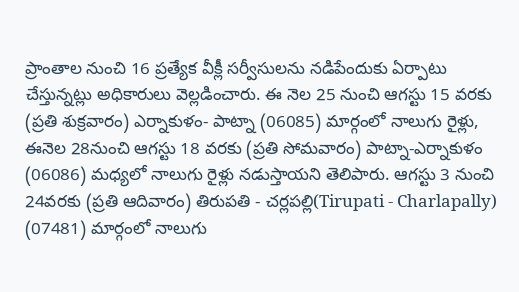ప్రాంతాల నుంచి 16 ప్రత్యేక వీక్లీ సర్వీసులను నడిపేందుకు ఏర్పాటు చేస్తున్నట్లు అధికారులు వెల్లడించారు. ఈ నెల 25 నుంచి ఆగస్టు 15 వరకు (ప్రతి శుక్రవారం) ఎర్నాకుళం- పాట్నా (06085) మార్గంలో నాలుగు రైళ్లు, ఈనెల 28నుంచి ఆగస్టు 18 వరకు (ప్రతి సోమవారం) పాట్నా-ఎర్నాకుళం (06086) మధ్యలో నాలుగు రైళ్లు నడుస్తాయని తెలిపారు. ఆగస్టు 3 నుంచి 24వరకు (ప్రతి ఆదివారం) తిరుపతి - చర్లపల్లి(Tirupati - Charlapally) (07481) మార్గంలో నాలుగు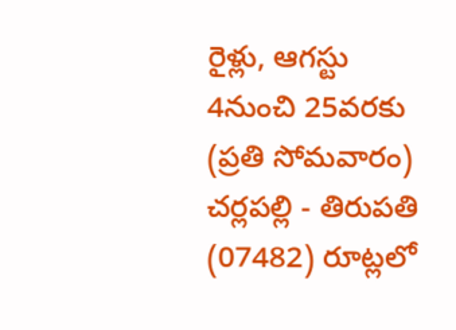రైళ్లు, ఆగస్టు 4నుంచి 25వరకు (ప్రతి సోమవారం) చర్లపల్లి - తిరుపతి (07482) రూట్లలో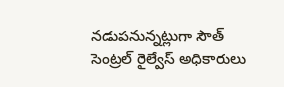నడుపనున్నట్లుగా సౌత్ సెంట్రల్ రైల్వేస్ అధికారులు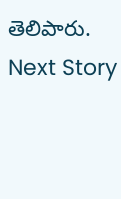తెలిపారు.
Next Story